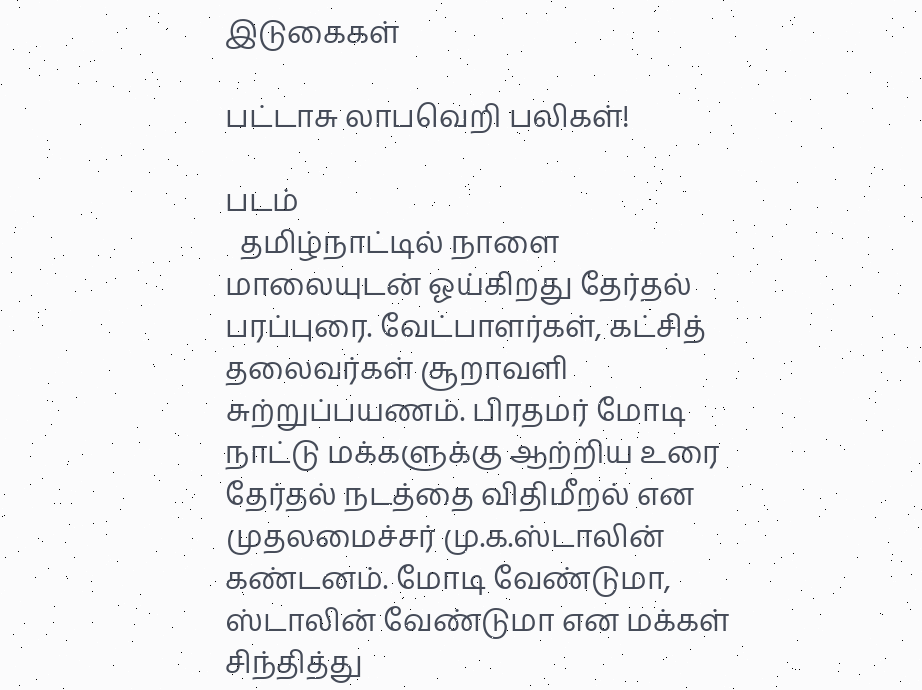இடுகைகள்

பட்டாசு லாபவெறி பலிகள்!

படம்
  தமிழ்நாட்டில் நாளை மாலையுடன் ஓய்கிறது தேர்தல் பரப்புரை. வேட்பாளர்கள், கட்சித் தலைவர்கள் சூறாவளி சுற்றுப்பயணம். பிரதமர் மோடி நாட்டு மக்களுக்கு ஆற்றிய உரை தேர்தல் நடத்தை விதிமீறல் என முதலமைச்சர் மு.க.ஸ்டாலின் கண்டனம். மோடி வேண்டுமா, ஸ்டாலின் வேண்டுமா என மக்கள் சிந்தித்து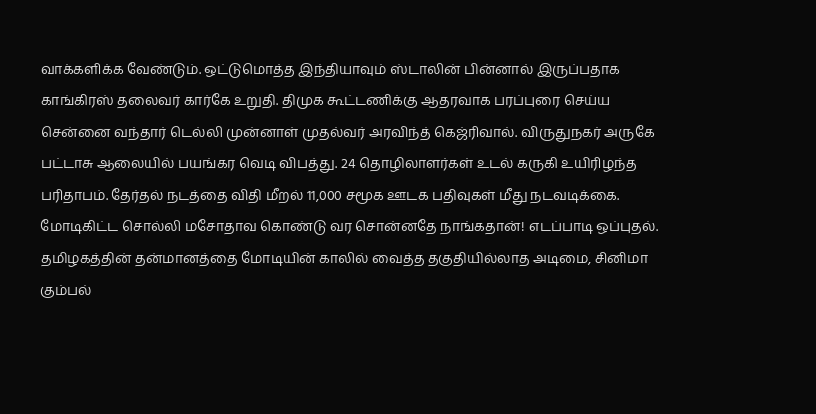வாக்களிக்க வேண்டும். ஒட்டுமொத்த இந்தியாவும் ஸ்டாலின் பின்னால் இருப்பதாக காங்கிரஸ் தலைவர் கார்கே உறுதி. திமுக கூட்டணிக்கு ஆதரவாக பரப்புரை செய்ய சென்னை வந்தார் டெல்லி முன்னாள் முதல்வர் அரவிந்த் கெஜ்ரிவால். விருதுநகர் அருகே பட்டாசு ஆலையில் பயங்கர வெடி விபத்து. 24 தொழிலாளர்கள் உடல் கருகி உயிரிழந்த பரிதாபம். தேர்தல் நடத்தை விதி மீறல் 11,000 சமூக ஊடக பதிவுகள் மீது நடவடிக்கை. மோடிகிட்ட சொல்லி மசோதாவ கொண்டு வர சொன்னதே நாங்கதான்! எடப்பாடி ஒப்புதல். தமிழகத்தின் தன்மானத்தை மோடியின் காலில் வைத்த தகுதியில்லாத அடிமை, சினிமா கும்பல்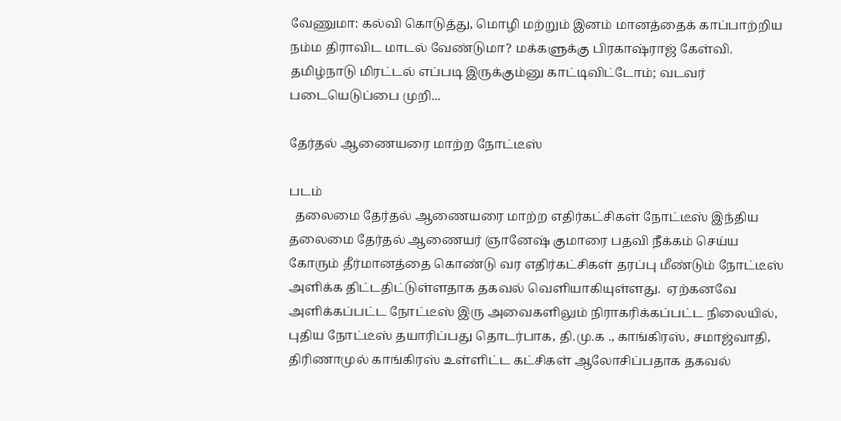வேணுமா: கல்வி கொடுத்து, மொழி மற்றும் இனம் மானத்தைக் காப்பாற்றிய நம்ம திராவிட மாடல் வேண்டுமா? மக்களுக்கு பிரகாஷ்ராஜ் கேள்வி. தமிழ்நாடு மிரட்டல் எப்படி இருக்கும்னு காட்டிவிட்டோம்; வடவர் படையெடுப்பை முறி...

தேர்தல் ஆணையரை மாற்ற நோட்டீஸ்

படம்
  தலைமை தேர்தல் ஆணையரை மாற்ற எதிர்கட்சிகள் நோட்டீஸ் இந்திய தலைமை தேர்தல் ஆணையர் ஞானேஷ் குமாரை பதவி நீக்கம் செய்ய கோரும் தீர்மானத்தை கொண்டு வர எதிர்கட்சிகள் தரப்பு மீண்டும் நோட்டீஸ் அளிக்க திட்டதிட்டுள்ளதாக தகவல் வெளியாகியுள்ளது.  ஏற்கனவே அளிக்கப்பட்ட நோட்டீஸ் இரு அவைகளிலும் நிராகரிக்கப்பட்ட நிலையில், புதிய நோட்டீஸ் தயாரிப்பது தொடர்பாக, தி.மு.க ., காங்கிரஸ், சமாஜ்வாதி, திரிணாமுல் காங்கிரஸ் உள்ளிட்ட கட்சிகள் ஆலோசிப்பதாக தகவல்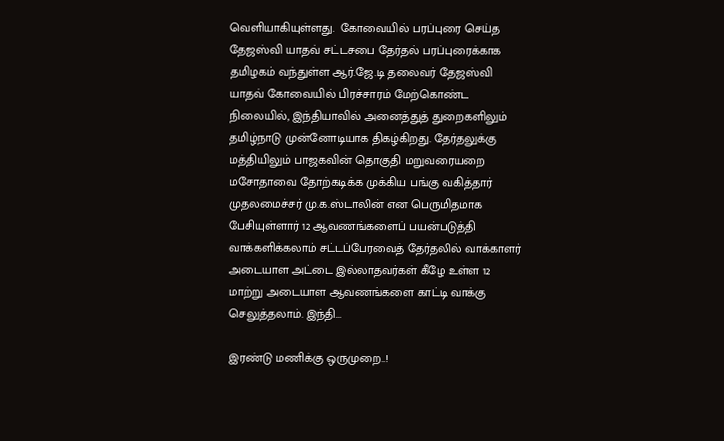வெளியாகியுள்ளது.  கோவையில் பரப்புரை செய்த தேஜஸ்வி யாதவ் சட்டசபை தேர்தல் பரப்புரைக்காக தமிழகம் வந்துள்ள ஆர்.ஜே.டி தலைவர் தேஜஸ்வி யாதவ் கோவையில் பிரச்சாரம் மேற்கொண்ட நிலையில், இந்தியாவில் அனைத்துத் துறைகளிலும் தமிழ்நாடு முன்னோடியாக திகழ்கிறது. தேர்தலுக்கு மத்தியிலும் பாஜகவின் தொகுதி மறுவரையறை மசோதாவை தோற்கடிக்க முக்கிய பங்கு வகித்தார் முதலமைச்சர் மு.க.ஸ்டாலின் என பெருமிதமாக பேசியுள்ளார் 12 ஆவணங்களைப் பயன்படுத்தி வாக்களிக்கலாம் சட்டப்பேரவைத் தேர்தலில் வாக்காளர் அடையாள அட்டை இல்லாதவர்கள் கீழே உள்ள 12 மாற்று அடையாள ஆவணங்களை காட்டி வாக்கு செலுத்தலாம். இந்தி...

இரண்டு மணிக்கு ஒருமுறை..!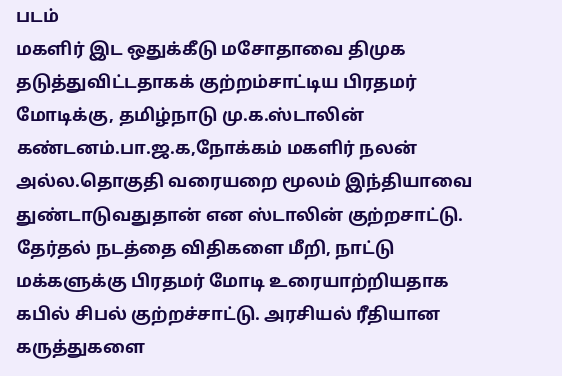படம்
மகளிர் இட ஒதுக்கீடு மசோதாவை திமுக தடுத்துவிட்டதாகக் குற்றம்சாட்டிய பிரதமர் மோடிக்கு, தமிழ்நாடு மு.க.ஸ்டாலின் கண்டனம்.பா.ஜ.க,நோக்கம் மகளிர் நலன் அல்ல.தொகுதி வரையறை மூலம் இந்தியாவை துண்டாடுவதுதான் என ஸ்டாலின் குற்றசாட்டு. தேர்தல் நடத்தை விதிகளை மீறி, நாட்டு மக்களுக்கு பிரதமர் மோடி உரையாற்றியதாக கபில் சிபல் குற்றச்சாட்டு. அரசியல் ரீதியான கருத்துகளை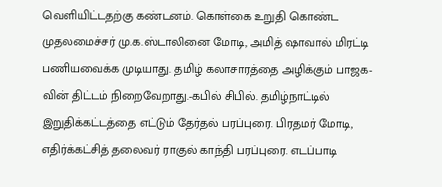வெளியிட்டதற்கு கண்டனம். கொள்கை உறுதி கொண்ட முதலமைச்சர் மு.க.ஸ்டாலினை மோடி, அமித் ஷாவால் மிரட்டி பணியவைக்க முடியாது. தமிழ் கலாசாரத்தை அழிக்கும் பாஜக-வின் திட்டம் நிறைவேறாது.-கபில் சிபில். தமிழ்நாட்டில் இறுதிக்கட்டத்தை எட்டும் தேர்தல் பரப்புரை. பிரதமர் மோடி, எதிர்க்கட்சித் தலைவர் ராகுல் காந்தி பரப்புரை. எடப்பாடி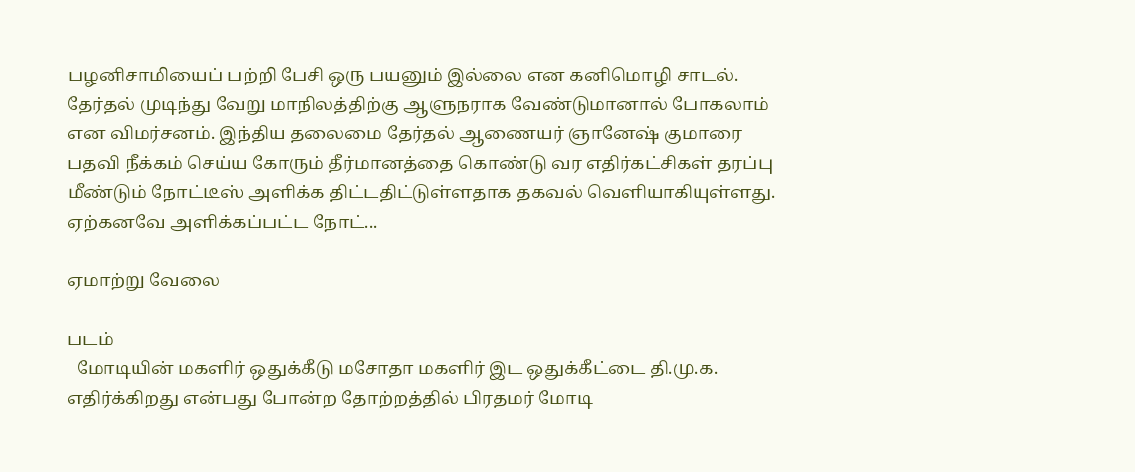பழனிசாமியைப் பற்றி பேசி ஒரு பயனும் இல்லை என கனிமொழி சாடல். தேர்தல் முடிந்து வேறு மாநிலத்திற்கு ஆளுநராக வேண்டுமானால் போகலாம் என விமர்சனம். இந்திய தலைமை தேர்தல் ஆணையர் ஞானேஷ் குமாரை பதவி நீக்கம் செய்ய கோரும் தீர்மானத்தை கொண்டு வர எதிர்கட்சிகள் தரப்பு மீண்டும் நோட்டீஸ் அளிக்க திட்டதிட்டுள்ளதாக தகவல் வெளியாகியுள்ளது. ஏற்கனவே அளிக்கப்பட்ட நோட்...

ஏமாற்று வேலை

படம்
  மோடியின் மகளிர் ஒதுக்கீடு மசோதா மகளிர் இட ஒதுக்கீட்டை தி.மு.க. எதிர்க்கிறது என்பது போன்ற தோற்றத்தில் பிரதமர் மோடி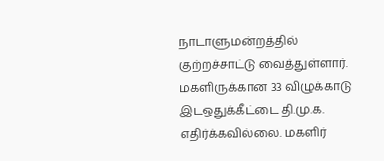நாடாளுமன்றத்தில் குற்றச்சாட்டு வைத்துள்ளார். மகளிருக்கான 33 விழுக்காடு இடஒதுக்கீட்டை தி.மு.க. எதிர்க்கவில்லை. மகளிர்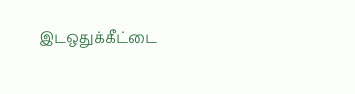இடஒதுக்கீட்டை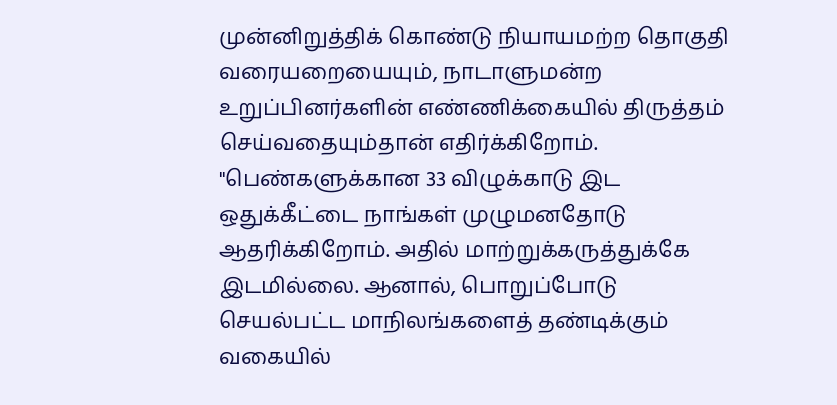முன்னிறுத்திக் கொண்டு நியாயமற்ற தொகுதி வரையறையையும், நாடாளுமன்ற உறுப்பினர்களின் எண்ணிக்கையில் திருத்தம் செய்வதையும்தான் எதிர்க்கிறோம். "பெண்களுக்கான 33 விழுக்காடு இட ஒதுக்கீட்டை நாங்கள் முழுமனதோடு ஆதரிக்கிறோம். அதில் மாற்றுக்கருத்துக்கே இடமில்லை. ஆனால், பொறுப்போடு செயல்பட்ட மாநிலங்களைத் தண்டிக்கும் வகையில்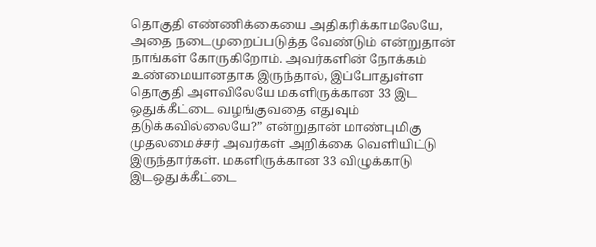தொகுதி எண்ணிக்கையை அதிகரிக்காமலேயே, அதை நடைமுறைப்படுத்த வேண்டும் என்றுதான் நாங்கள் கோருகிறோம். அவர்களின் நோக்கம் உண்மையானதாக இருந்தால், இப்போதுள்ள தொகுதி அளவிலேயே மகளிருக்கான 33 இட ஒதுக்கீட்டை வழங்குவதை எதுவும் தடுக்கவில்லையே?” என்றுதான் மாண்புமிகு முதலமைச்சர் அவர்கள் அறிக்கை வெளியிட்டு இருந்தார்கள். மகளிருக்கான 33 விழுக்காடு இடஒதுக்கீட்டை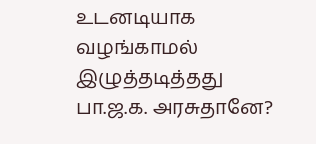உடனடியாக வழங்காமல் இழுத்தடித்தது பா.ஜ.க. அரசுதானே?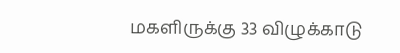மகளிருக்கு 33 விழுக்காடு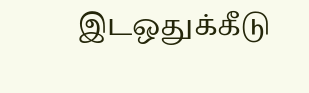இடஒதுக்கீடு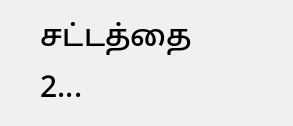சட்டத்தை 2...